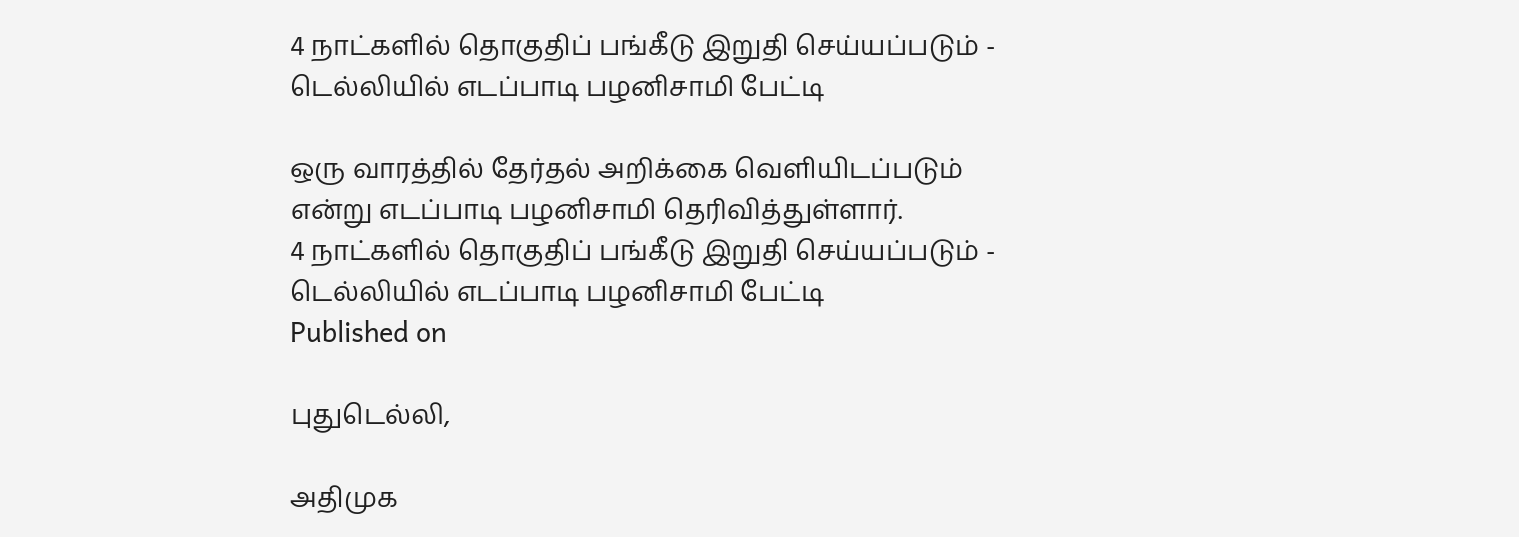4 நாட்களில் தொகுதிப் பங்கீடு இறுதி செய்யப்படும் - டெல்லியில் எடப்பாடி பழனிசாமி பேட்டி

ஒரு வாரத்தில் தேர்தல் அறிக்கை வெளியிடப்படும் என்று எடப்பாடி பழனிசாமி தெரிவித்துள்ளார்.
4 நாட்களில் தொகுதிப் பங்கீடு இறுதி செய்யப்படும் - டெல்லியில் எடப்பாடி பழனிசாமி பேட்டி
Published on

புதுடெல்லி,

அதிமுக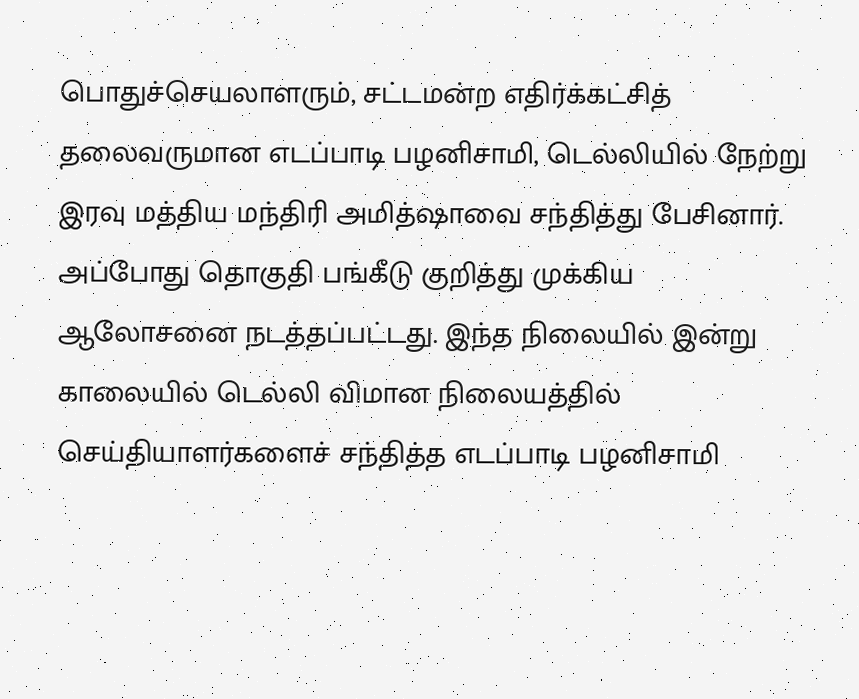பொதுச்செயலாளரும், சட்டமன்ற எதிர்க்கட்சித் தலைவருமான எடப்பாடி பழனிசாமி, டெல்லியில் நேற்று இரவு மத்திய மந்திரி அமித்ஷாவை சந்தித்து பேசினார். அப்போது தொகுதி பங்கீடு குறித்து முக்கிய ஆலோசனை நடத்தப்பட்டது. இந்த நிலையில் இன்று காலையில் டெல்லி விமான நிலையத்தில் செய்தியாளர்களைச் சந்தித்த எடப்பாடி பழனிசாமி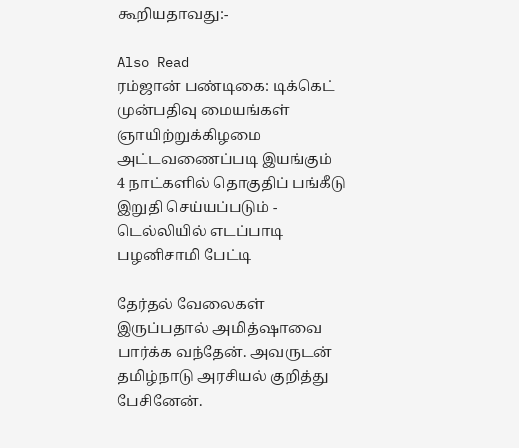கூறியதாவது:-

Also Read
ரம்ஜான் பண்டிகை: டிக்கெட் முன்பதிவு மையங்கள் ஞாயிற்றுக்கிழமை அட்டவணைப்படி இயங்கும்
4 நாட்களில் தொகுதிப் பங்கீடு இறுதி செய்யப்படும் - டெல்லியில் எடப்பாடி பழனிசாமி பேட்டி

தேர்தல் வேலைகள் இருப்பதால் அமித்ஷாவை பார்க்க வந்தேன். அவருடன் தமிழ்நாடு அரசியல் குறித்து பேசினேன்.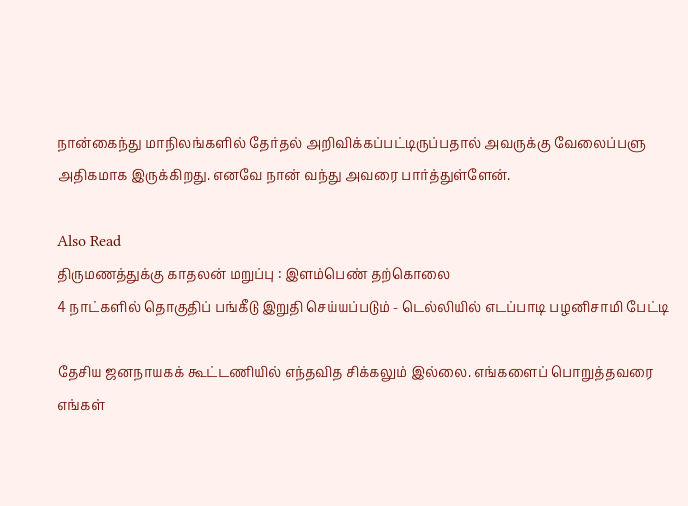நான்கைந்து மாநிலங்களில் தேர்தல் அறிவிக்கப்பட்டிருப்பதால் அவருக்கு வேலைப்பளு அதிகமாக இருக்கிறது. எனவே நான் வந்து அவரை பார்த்துள்ளேன்.

Also Read
திருமணத்துக்கு காதலன் மறுப்பு : இளம்பெண் தற்கொலை
4 நாட்களில் தொகுதிப் பங்கீடு இறுதி செய்யப்படும் - டெல்லியில் எடப்பாடி பழனிசாமி பேட்டி

தேசிய ஜனநாயகக் கூட்டணியில் எந்தவித சிக்கலும் இல்லை. எங்களைப் பொறுத்தவரை எங்கள்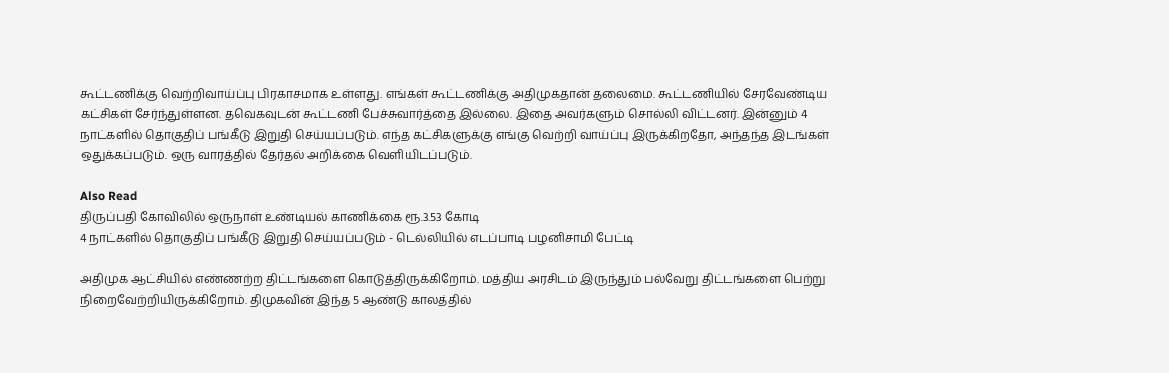கூட்டணிக்கு வெற்றிவாய்ப்பு பிரகாசமாக உள்ளது. எங்கள் கூட்டணிக்கு அதிமுகதான் தலைமை. கூட்டணியில் சேரவேண்டிய கட்சிகள் சேர்ந்துள்ளன. தவெகவுடன் கூட்டணி பேச்சுவார்த்தை இல்லை. இதை அவர்களும் சொல்லி விட்டனர். இன்னும் 4 நாட்களில் தொகுதிப் பங்கீடு இறுதி செய்யப்படும். எந்த கட்சிகளுக்கு எங்கு வெற்றி வாய்ப்பு இருக்கிறதோ, அந்தந்த இடங்கள் ஒதுக்கப்படும். ஒரு வாரத்தில் தேர்தல் அறிக்கை வெளியிடப்படும்.

Also Read
திருப்பதி கோவிலில் ஒருநாள் உண்டியல் காணிக்கை ரூ.3.53 கோடி
4 நாட்களில் தொகுதிப் பங்கீடு இறுதி செய்யப்படும் - டெல்லியில் எடப்பாடி பழனிசாமி பேட்டி

அதிமுக ஆட்சியில் எண்ணற்ற திட்டங்களை கொடுத்திருக்கிறோம். மத்திய அரசிடம் இருந்தும் பல்வேறு திட்டங்களை பெற்று நிறைவேற்றியிருக்கிறோம். திமுகவின் இந்த 5 ஆண்டு காலத்தில்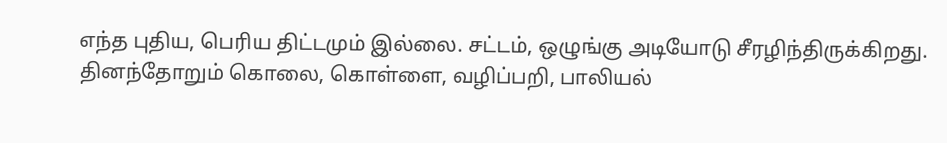எந்த புதிய, பெரிய திட்டமும் இல்லை. சட்டம், ஒழுங்கு அடியோடு சீரழிந்திருக்கிறது. தினந்தோறும் கொலை, கொள்ளை, வழிப்பறி, பாலியல்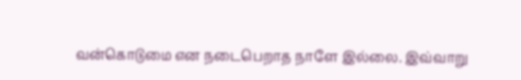வன்கொடுமை என நடைபெறாத நாளே இல்லை. இவ்வாறு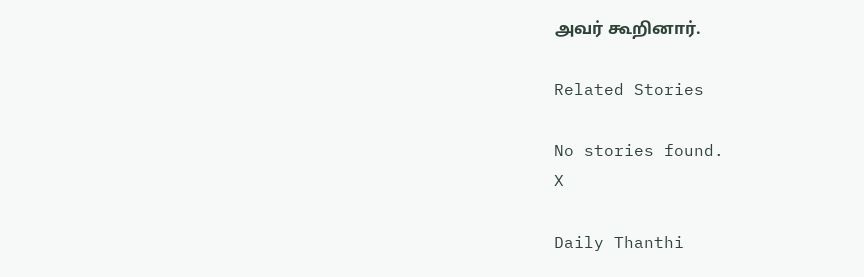அவர் கூறினார்.

Related Stories

No stories found.
X

Daily Thanthi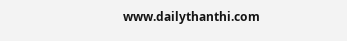www.dailythanthi.com